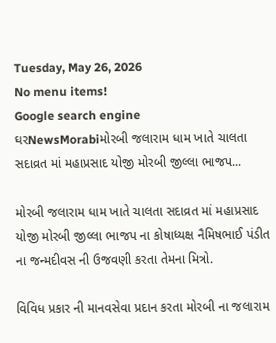Tuesday, May 26, 2026
No menu items!
Google search engine
ઘરNewsMorabiમોરબી જલારામ ધામ ખાતે ચાલતા સદાવ્રત માં મહાપ્રસાદ યોજી મોરબી જીલ્લા ભાજપ...

મોરબી જલારામ ધામ ખાતે ચાલતા સદાવ્રત માં મહાપ્રસાદ યોજી મોરબી જીલ્લા ભાજપ ના કોષાધ્યક્ષ નૈમિષભાઈ પંડીત ના જન્મદીવસ ની ઉજવણી કરતા તેમના મિત્રો.

વિવિધ પ્રકાર ની માનવસેવા પ્રદાન કરતા મોરબી ના જલારામ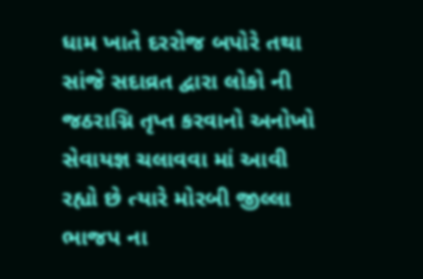ધામ ખાતે દરરોજ બપોરે તથા સાંજે સદાવ્રત દ્વારા લોકો ની જઠરાગ્નિ તૃપ્ત કરવાનો અનોખો સેવાયજ્ઞ ચલાવવા માં આવી રહ્યો છે ત્યારે મોરબી જીલ્લા ભાજપ ના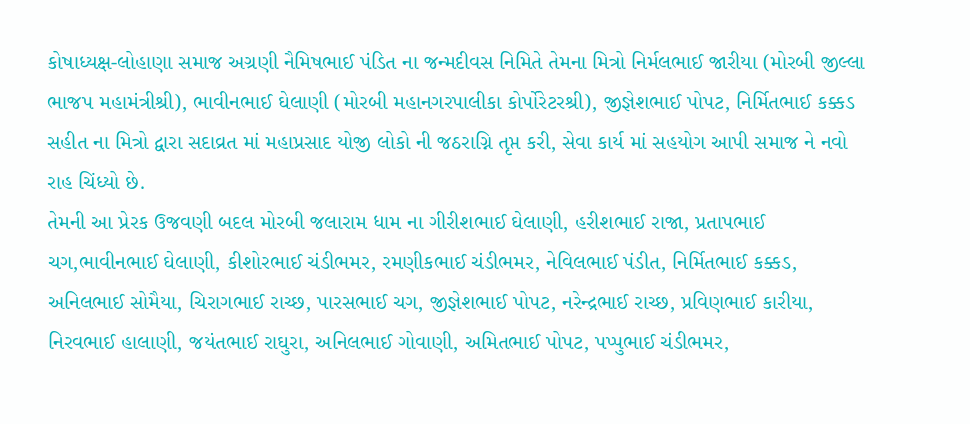કોષાધ્યક્ષ-લોહાણા સમાજ અગ્રણી નૈમિષભાઈ પંડિત ના જન્મદીવસ નિમિતે તેમના મિત્રો નિર્મલભાઈ જારીયા (મોરબી જીલ્લા ભાજપ મહામંત્રીશ્રી), ભાવીનભાઈ ઘેલાણી (મોરબી મહાનગરપાલીકા કોર્પોરેટરશ્રી), જીજ્ઞેશભાઈ પોપટ, નિર્મિતભાઈ કક્કડ સહીત ના મિત્રો દ્વારા સદાવ્રત માં મહાપ્રસાદ યોજી લોકો ની જઠરાગ્નિ તૃપ્ત કરી, સેવા કાર્ય માં સહયોગ આપી સમાજ ને નવો રાહ ચિંધ્યો છે.
તેમની આ પ્રેરક ઉજવણી બદલ મોરબી જલારામ ધામ ના ગીરીશભાઈ ઘેલાણી, હરીશભાઈ રાજા, પ્રતાપભાઈ ચગ,ભાવીનભાઈ ઘેલાણી, કીશોરભાઈ ચંડીભમર, રમણીકભાઈ ચંડીભમર, નેવિલભાઈ પંડીત, નિર્મિતભાઈ કક્કડ, અનિલભાઈ સોમૈયા, ચિરાગભાઈ રાચ્છ, પારસભાઈ ચગ, જીજ્ઞેશભાઈ પોપટ, નરેન્દ્રભાઈ રાચ્છ, પ્રવિણભાઈ કારીયા, નિરવભાઈ હાલાણી, જયંતભાઈ રાઘુરા, અનિલભાઈ ગોવાણી, અમિતભાઈ પોપટ, પપ્પુભાઈ ચંડીભમર,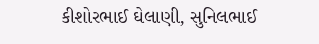કીશોરભાઈ ઘેલાણી, સુનિલભાઈ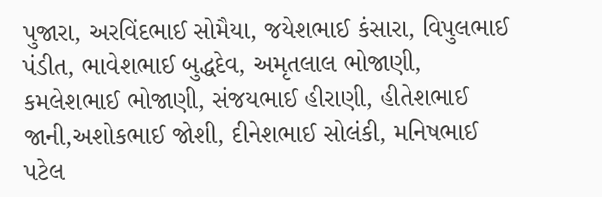પુજારા, અરવિંદભાઈ સોમૈયા, જયેશભાઈ કંસારા, વિપુલભાઈ પંડીત, ભાવેશભાઈ બુદ્ધદેવ, અમૃતલાલ ભોજાણી, કમલેશભાઈ ભોજાણી, સંજયભાઈ હીરાણી, હીતેશભાઈ જાની,અશોકભાઈ જોશી, દીનેશભાઈ સોલંકી, મનિષભાઈ પટેલ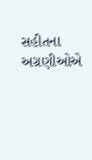સહીતના અગ્રણીઓએ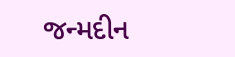જન્મદીન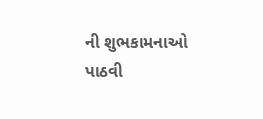ની શુભકામનાઓ પાઠવી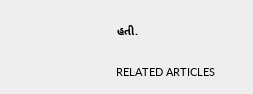હતી.

RELATED ARTICLES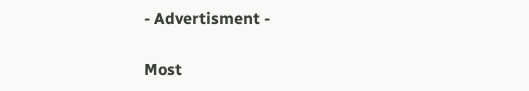- Advertisment -

Most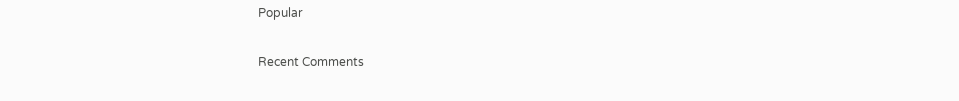Popular

Recent Comments